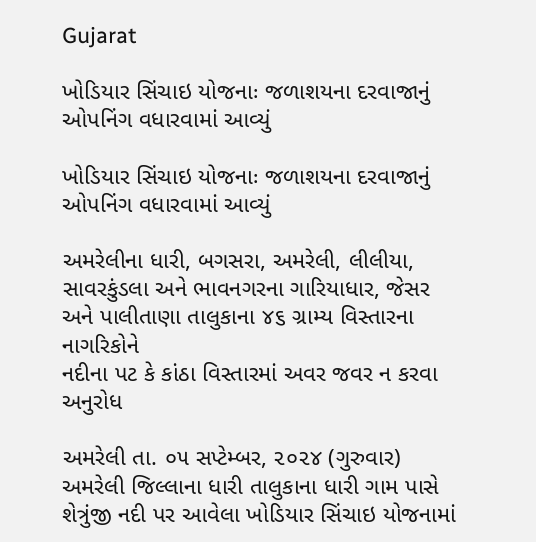Gujarat

ખોડિયાર સિંચાઇ યોજનાઃ જળાશયના દરવાજાનું ઓપનિંગ વધારવામાં આવ્યું

ખોડિયાર સિંચાઇ યોજનાઃ જળાશયના દરવાજાનું ઓપનિંગ વધારવામાં આવ્યું

અમરેલીના ધારી, બગસરા, અમરેલી, લીલીયા, સાવરકુંડલા અને ભાવનગરના ગારિયાધાર, જેસર અને પાલીતાણા તાલુકાના ૪૬ ગ્રામ્ય વિસ્તારના નાગરિકોને
નદીના પટ કે કાંઠા વિસ્તારમાં અવર જવર ન કરવા અનુરોધ

અમરેલી તા. ૦૫ સપ્ટેમ્બર, ૨૦૨૪ (ગુરુવાર) અમરેલી જિલ્લાના ધારી તાલુકાના ધારી ગામ પાસે શેત્રુંજી નદી પર આવેલા ખોડિયાર સિંચાઇ યોજનામાં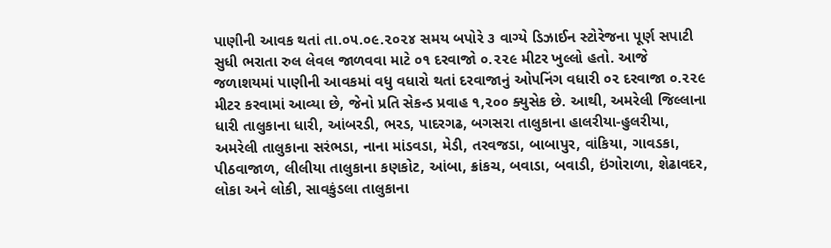પાણીની આવક થતાં તા.૦૫.૦૯.૨૦૨૪ સમય બપોરે ૩ વાગ્યે ડિઝાઈન સ્ટોરેજના પૂર્ણ સપાટી સુધી ભરાતા રુલ લેવલ જાળવવા માટે ૦૧ દરવાજો ૦.૨૨૯ મીટર ખુલ્લો હતો. આજે જળાશયમાં પાણીની આવકમાં વધુ વધારો થતાં દરવાજાનું ઓપનિંગ વધારી ૦૨ દરવાજા ૦.૨૨૯ મીટર કરવામાં આવ્યા છે, જેનો પ્રતિ સેકન્ડ પ્રવાહ ૧,૨૦૦ ક્યુસેક છે. આથી, અમરેલી જિલ્લાના ધારી તાલુકાના ધારી, આંબરડી, ભરડ, પાદરગઢ, બગસરા તાલુકાના હાલરીયા-હુલરીયા, અમરેલી તાલુકાના સરંભડા, નાના માંડવડા, મેડી, તરવજડા, બાબાપુર, વાંકિયા, ગાવડકા, પીઠવાજાળ, લીલીયા તાલુકાના કણકોટ, આંબા, ક્રાંકચ, બવાડા, બવાડી, ઇંગોરાળા, શેઢાવદર, લોકા અને લોકી, સાવકુંડલા તાલુકાના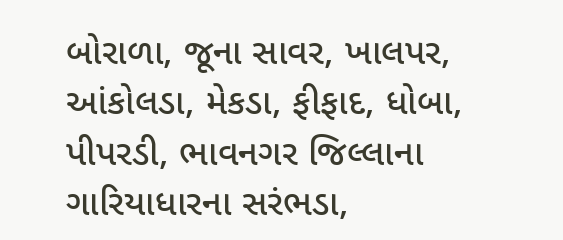બોરાળા, જૂના સાવર, ખાલપર, આંકોલડા, મેકડા, ફીફાદ, ધોબા, પીપરડી, ભાવનગર જિલ્લાના ગારિયાધારના સરંભડા,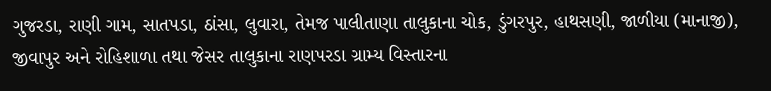ગુજરડા, રાણી ગામ, સાતપડા, ઠાંસા, લુવારા, તેમજ પાલીતાણા તાલુકાના ચોક, ડુંગરપુર, હાથસણી, જાળીયા (માનાજી), જીવાપુર અને રોહિશાળા તથા જેસર તાલુકાના રાણપરડા ગ્રામ્ય વિસ્તારના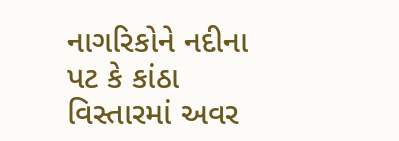નાગરિકોને નદીના પટ કે કાંઠા વિસ્તારમાં અવર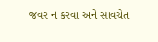જવર ન કરવા અને સાવચેત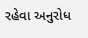રહેવા અનુરોધ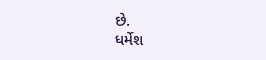છે.
ધર્મેશ